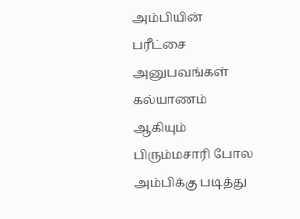அம்பியின் பரீட்சை அனுபவங்கள்
கல்யாணம் ஆகியும் பிரும்மசாரி போல அம்பிக்கு படித்து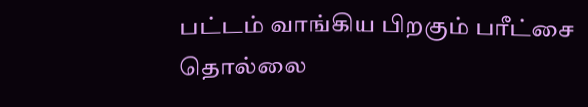பட்டம் வாங்கிய பிறகும் பரீட்சை தொல்லை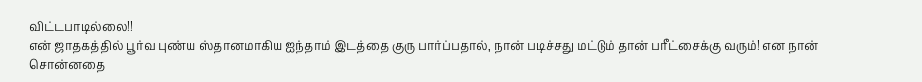விட்டபாடில்லை!!
என் ஜாதகத்தில் பூர்வ புண்ய ஸ்தானமாகிய ஐந்தாம் இடத்தை குரு பார்ப்பதால், நான் படிச்சது மட்டும் தான் பரீட்சைக்கு வரும்! என நான் சொன்னதை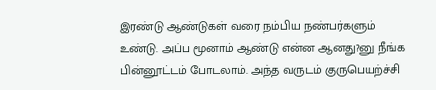இரண்டு ஆண்டுகள் வரை நம்பிய நண்பர்களும் உண்டு. அப்ப மூனாம் ஆண்டு என்ன ஆனது?னு நீங்க பின்னூட்டம் போடலாம். அந்த வருடம் குருபெயற்ச்சி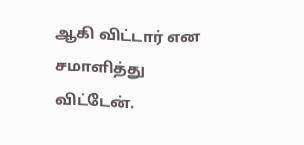ஆகி விட்டார் என சமாளித்து விட்டேன்.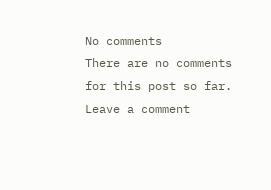No comments
There are no comments for this post so far.
Leave a comment